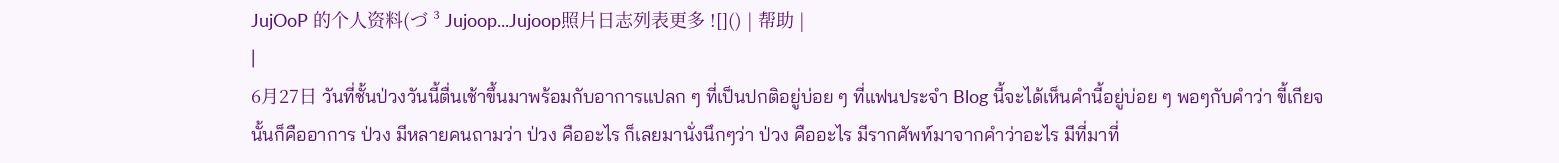JujOoP 的个人资料(づ ³ Jujoop...Jujoop照片日志列表更多 ![]() | 帮助 |
|
6月27日 วันที่ชั้นป่วงวันนี้ตื่นเช้าขึ้นมาพร้อมกับอาการแปลก ๆ ที่เป็นปกติอยู่บ่อย ๆ ที่แฟนประจำ Blog นี้จะได้เห็นคำนี้อยู่บ่อย ๆ พอๆกับคำว่า ขี้เกียจ นั้นก็คืออาการ ป่วง มีหลายคนถามว่า ป่วง คืออะไร ก็เลยมานั่งนึกๆว่า ป่วง คืออะไร มีรากศัพท์มาจากคำว่าอะไร มีที่มาที่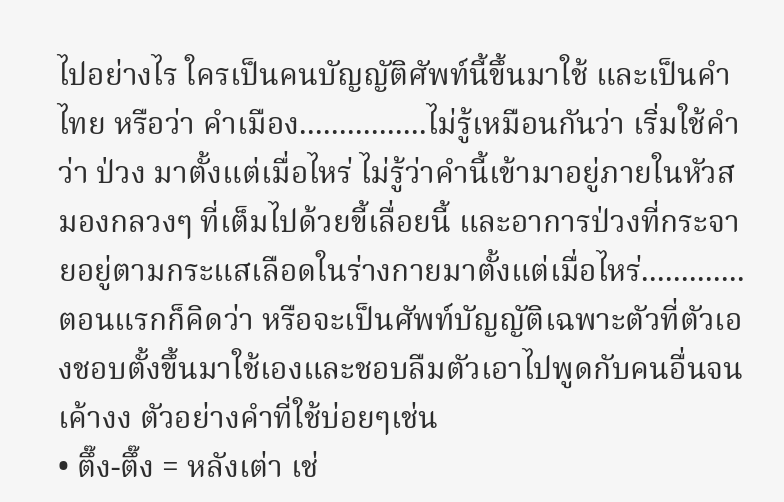ไปอย่างไร ใครเป็นคนบัญญัติศัพท์นี้ขึ้นมาใช้ และเป็นคำไทย หรือว่า คำเมือง................ไม่รู้เหมือนกันว่า เริ่มใช้คำว่า ป่วง มาตั้งแต่เมื่อไหร่ ไม่รู้ว่าคำนี้เข้ามาอยู่ภายในหัวสมองกลวงๆ ที่เต็มไปด้วยขี้เลื่อยนี้ และอาการป่วงที่กระจายอยู่ตามกระแสเลือดในร่างกายมาตั้งแต่เมื่อไหร่.............ตอนแรกก็คิดว่า หรือจะเป็นศัพท์บัญญัติเฉพาะตัวที่ตัวเองชอบตั้งขึ้นมาใช้เองและชอบลืมตัวเอาไปพูดกับคนอื่นจนเค้างง ตัวอย่างคำที่ใช้บ่อยๆเช่น
• ตึ๊ง-ตึ๊ง = หลังเต่า เช่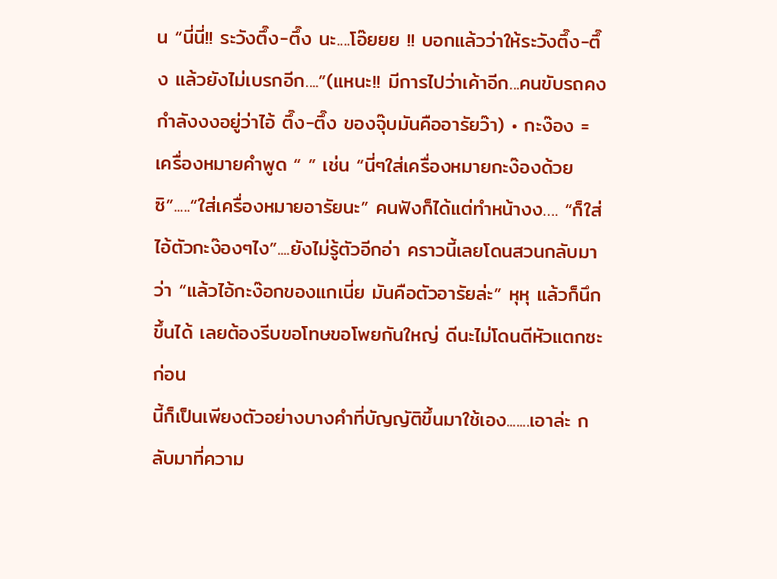น “นี่นี่!! ระวังตึ๊ง-ตึ๊ง นะ....โอ๊ยยย !! บอกแล้วว่าให้ระวังตึ๊ง-ตึ๊ง แล้วยังไม่เบรกอีก....”(แหนะ!! มีการไปว่าเค้าอีก...คนขับรถคงกำลังงงอยู่ว่าไอ้ ตึ๊ง-ตึ๊ง ของจุ๊บมันคืออารัยว๊า) • กะง๊อง = เครื่องหมายคำพูด “ ” เช่น “นี่ๆใส่เครื่องหมายกะง๊องด้วยซิ”.....“ใส่เครื่องหมายอารัยนะ” คนฟังก็ได้แต่ทำหน้างง…. “ก็ใส่ไอ้ตัวกะง๊องๆไง”....ยังไม่รู้ตัวอีกอ่า คราวนี้เลยโดนสวนกลับมาว่า “แล้วไอ้กะง๊อกของแกเนี่ย มันคือตัวอารัยล่ะ” หุหุ แล้วก็นึกขึ้นได้ เลยต้องรีบขอโทษขอโพยกันใหญ่ ดีนะไม่โดนตีหัวแตกซะก่อน
นี้ก็เป็นเพียงตัวอย่างบางคำที่บัญญัติขึ้นมาใช้เอง.......เอาล่ะ กลับมาที่ความ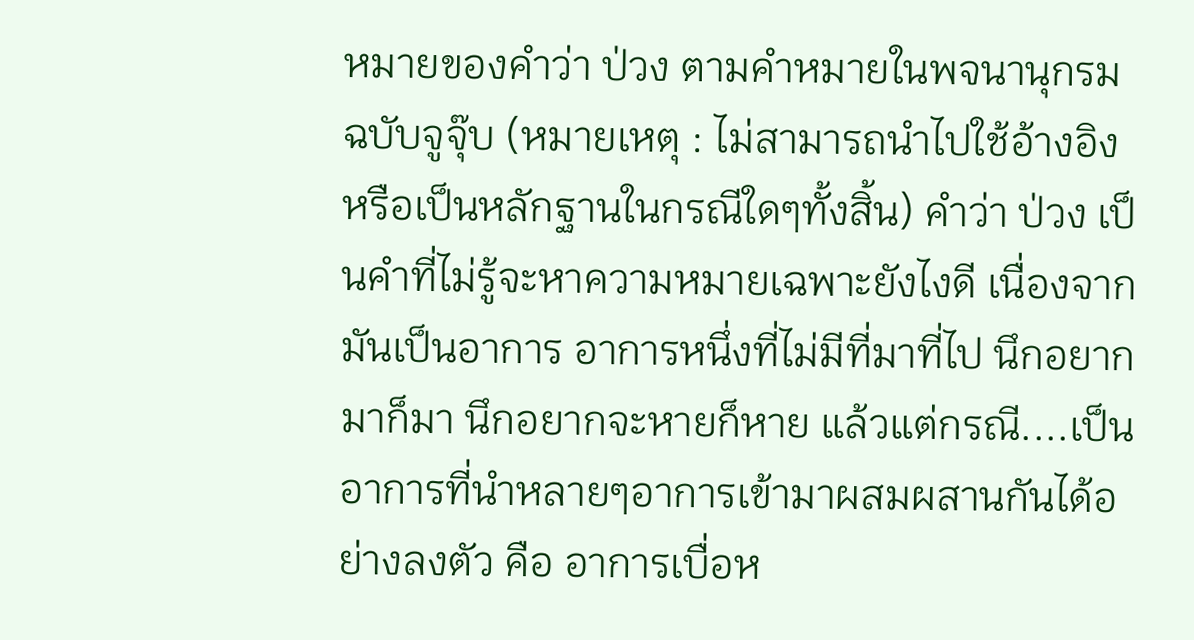หมายของคำว่า ป่วง ตามคำหมายในพจนานุกรม ฉบับจูจุ๊บ (หมายเหตุ : ไม่สามารถนำไปใช้อ้างอิง หรือเป็นหลักฐานในกรณีใดๆทั้งสิ้น) คำว่า ป่วง เป็นคำที่ไม่รู้จะหาความหมายเฉพาะยังไงดี เนื่องจากมันเป็นอาการ อาการหนึ่งที่ไม่มีที่มาที่ไป นึกอยากมาก็มา นึกอยากจะหายก็หาย แล้วแต่กรณี....เป็นอาการที่นำหลายๆอาการเข้ามาผสมผสานกันได้อย่างลงตัว คือ อาการเบื่อห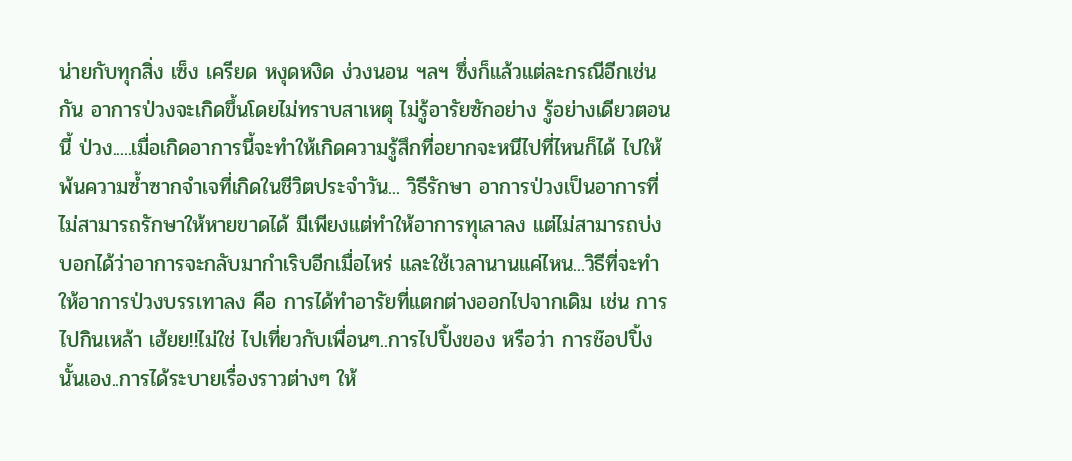น่ายกับทุกสิ่ง เซ็ง เครียด หงุดหงิด ง่วงนอน ฯลฯ ซึ่งก็แล้วแต่ละกรณีอีกเช่นกัน อาการป่วงจะเกิดขึ้นโดยไม่ทราบสาเหตุ ไม่รู้อารัยซักอย่าง รู้อย่างเดียวตอนนี้ ป่วง.....เมื่อเกิดอาการนี้จะทำให้เกิดความรู้สึกที่อยากจะหนีไปที่ไหนก็ได้ ไปให้พ้นความซ้ำซากจำเจที่เกิดในชีวิตประจำวัน... วิธีรักษา อาการป่วงเป็นอาการที่ไม่สามารถรักษาให้หายขาดได้ มีเพียงแต่ทำให้อาการทุเลาลง แต่ไม่สามารถบ่งบอกได้ว่าอาการจะกลับมากำเริบอีกเมื่อไหร่ และใช้เวลานานแค่ไหน...วิธีที่จะทำให้อาการป่วงบรรเทาลง คือ การได้ทำอารัยที่แตกต่างออกไปจากเดิม เช่น การไปกินเหล้า เฮ้ยย!!ไม่ใช่ ไปเที่ยวกับเพื่อนๆ..การไปปิ้งของ หรือว่า การช๊อปปิ้ง นั้นเอง..การได้ระบายเรื่องราวต่างๆ ให้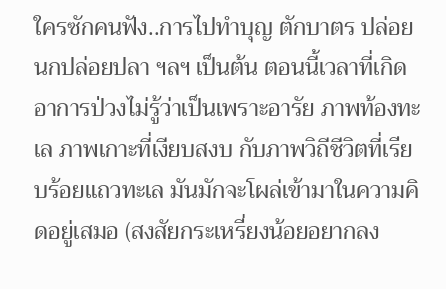ใครซักคนฟัง..การไปทำบุญ ตักบาตร ปล่อยนกปล่อยปลา ฯลฯ เป็นต้น ตอนนี้เวลาที่เกิดอาการป่วงไม่รู้ว่าเป็นเพราะอารัย ภาพท้องทะเล ภาพเกาะที่เงียบสงบ กับภาพวิถีชีวิตที่เรียบร้อยแถวทะเล มันมักจะโผล่เข้ามาในความคิดอยู่เสมอ (สงสัยกระเหรี่ยงน้อยอยากลง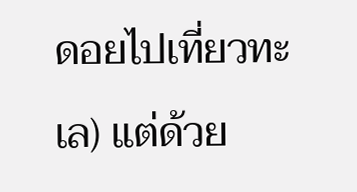ดอยไปเที่ยวทะเล) แต่ด้วย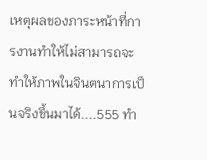เหตุผลของภาระหน้าที่การงานทำให้ไม่สามารถจะทำให้ภาพในจินตนาการเป็นจริงขึ้นมาได้....555 ทำ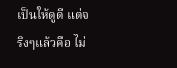เป็นให้ดูดี แต่จริงๆแล้วคือ ไม่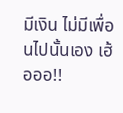มีเงิน ไม่มีเพื่อนไปนั้นเอง เฮ้อออ!!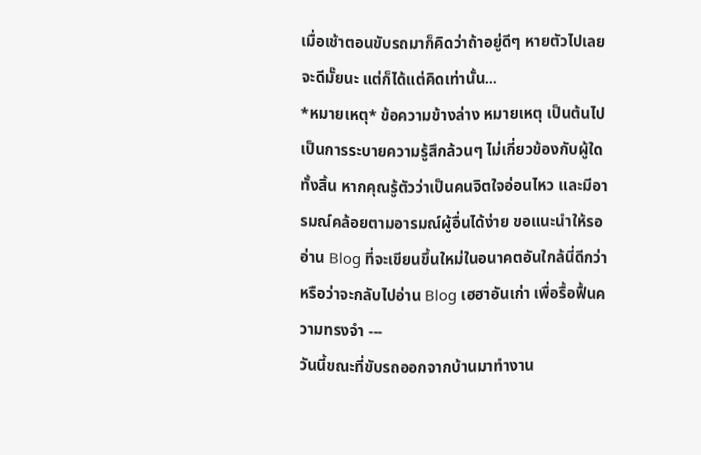เมื่อเช้าตอนขับรถมาก็คิดว่าถ้าอยู่ดีๆ หายตัวไปเลยจะดีมั๊ยนะ แต่ก็ได้แต่คิดเท่านั้น...
*หมายเหตุ* ข้อความข้างล่าง หมายเหตุ เป็นต้นไป เป็นการระบายความรู้สึกล้วนๆ ไม่เกี่ยวข้องกับผู้ใดทั้งสิ้น หากคุณรู้ตัวว่าเป็นคนจิตใจอ่อนไหว และมีอารมณ์คล้อยตามอารมณ์ผู้อื่นได้ง่าย ขอแนะนำให้รออ่าน Blog ที่จะเขียนขึ้นใหม่ในอนาคตอันใกล้นี่ดีกว่า หรือว่าจะกลับไปอ่าน Blog เฮฮาอันเก่า เพื่อรื้อฟื้นความทรงจำ ---
วันนี้ขณะที่ขับรถออกจากบ้านมาทำงาน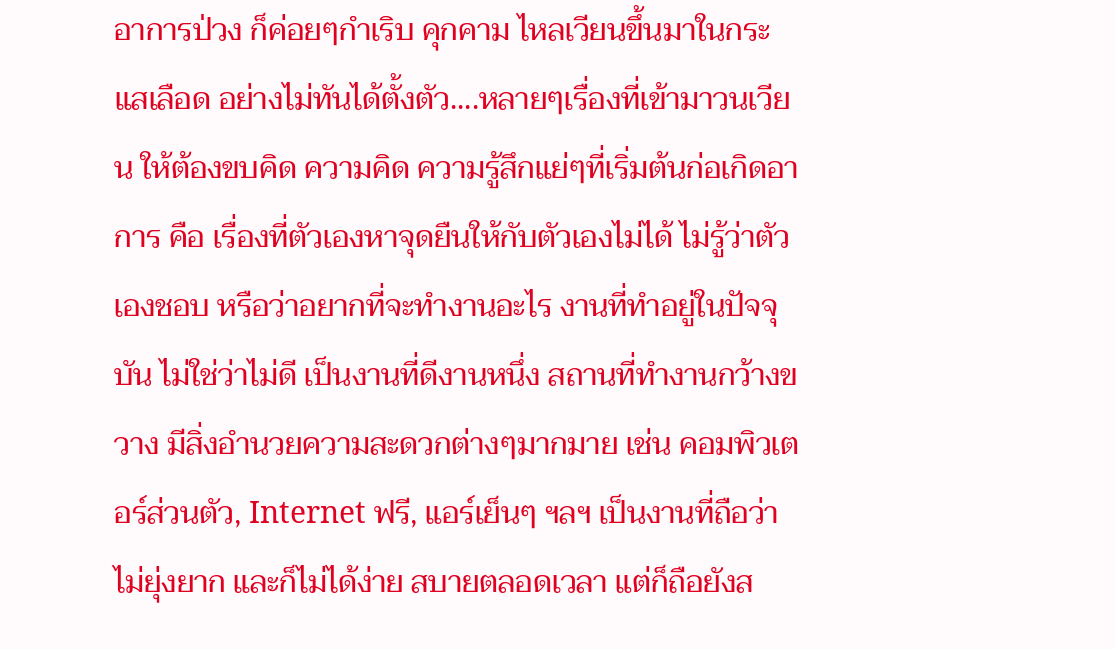อาการป่วง ก็ค่อยๆกำเริบ คุกคาม ไหลเวียนขึ้นมาในกระแสเลือด อย่างไม่ทันได้ตั้งตัว....หลายๆเรื่องที่เข้ามาวนเวียน ให้ต้องขบคิด ความคิด ความรู้สึกแย่ๆที่เริ่มต้นก่อเกิดอาการ คือ เรื่องที่ตัวเองหาจุดยืนให้กับตัวเองไม่ได้ ไม่รู้ว่าตัวเองชอบ หรือว่าอยากที่จะทำงานอะไร งานที่ทำอยู่ในปัจจุบัน ไม่ใช่ว่าไม่ดี เป็นงานที่ดีงานหนึ่ง สถานที่ทำงานกว้างขวาง มีสิ่งอำนวยความสะดวกต่างๆมากมาย เช่น คอมพิวเตอร์ส่วนตัว, Internet ฟรี, แอร์เย็นๆ ฯลฯ เป็นงานที่ถือว่าไม่ยุ่งยาก และก็ไม่ได้ง่าย สบายตลอดเวลา แต่ก็ถือยังส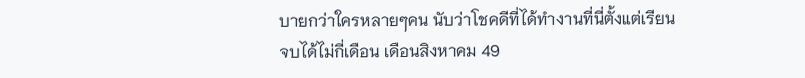บายกว่าใครหลายๆคน นับว่าโชคดีที่ได้ทำงานที่นี่ตั้งแต่เรียนจบได้ไม่กี่เดือน เดือนสิงหาคม 49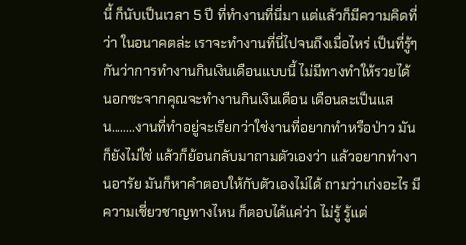นี้ ก็นับเป็นเวลา 5 ปี ที่ทำงานที่นี่มา แต่แล้วก็มีความคิดที่ว่า ในอนาคตล่ะ เราจะทำงานที่นี่ไปจนถึงเมื่อไหร่ เป็นที่รู้ๆกันว่าการทำงานกินเงินเดือนแบบนี้ ไม่มีทางทำให้รวยได้ นอกซะจากคุณจะทำงานกินเงินเดือน เดือนละเป็นแสน........งานที่ทำอยู่จะเรียกว่าใช่งานที่อยากทำหรือป่าว มันก็ยังไม่ใช่ แล้วก็ย้อนกลับมาถามตัวเองว่า แล้วอยากทำงานอารัย มันก็หาคำตอบให้กับตัวเองไม่ได้ ถามว่าเก่งอะไร มีความเชี่ยวชาญทางไหน ก็ตอบได้แค่ว่า ไม่รู้ รู้แต่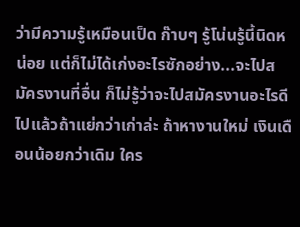ว่ามีความรู้เหมือนเป็ด ก๊าบๆ รู้โน่นรู้นี้นิดหน่อย แต่ก็ไม่ได้เก่งอะไรซักอย่าง...จะไปสมัครงานที่อื่น ก็ไม่รู้ว่าจะไปสมัครงานอะไรดี ไปแล้วถ้าแย่กว่าเก่าล่ะ ถ้าหางานใหม่ เงินเดือนน้อยกว่าเดิม ใคร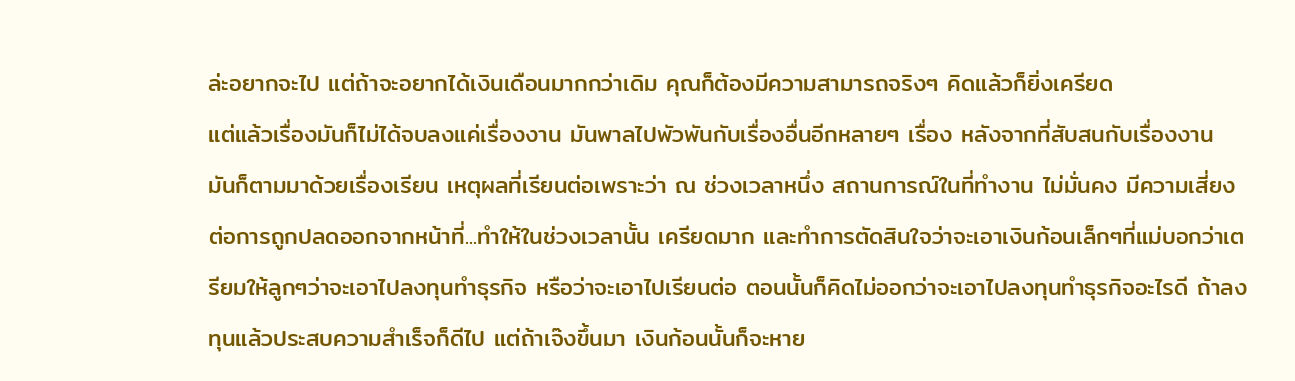ล่ะอยากจะไป แต่ถ้าจะอยากได้เงินเดือนมากกว่าเดิม คุณก็ต้องมีความสามารถจริงๆ คิดแล้วก็ยิ่งเครียด
แต่แล้วเรื่องมันก็ไม่ได้จบลงแค่เรื่องงาน มันพาลไปพัวพันกับเรื่องอื่นอีกหลายๆ เรื่อง หลังจากที่สับสนกับเรื่องงาน มันก็ตามมาด้วยเรื่องเรียน เหตุผลที่เรียนต่อเพราะว่า ณ ช่วงเวลาหนึ่ง สถานการณ์ในที่ทำงาน ไม่มั่นคง มีความเสี่ยงต่อการถูกปลดออกจากหน้าที่...ทำให้ในช่วงเวลานั้น เครียดมาก และทำการตัดสินใจว่าจะเอาเงินก้อนเล็กๆที่แม่บอกว่าเตรียมให้ลูกๆว่าจะเอาไปลงทุนทำธุรกิจ หรือว่าจะเอาไปเรียนต่อ ตอนนั้นก็คิดไม่ออกว่าจะเอาไปลงทุนทำธุรกิจอะไรดี ถ้าลงทุนแล้วประสบความสำเร็จก็ดีไป แต่ถ้าเจ๊งขึ้นมา เงินก้อนนั้นก็จะหาย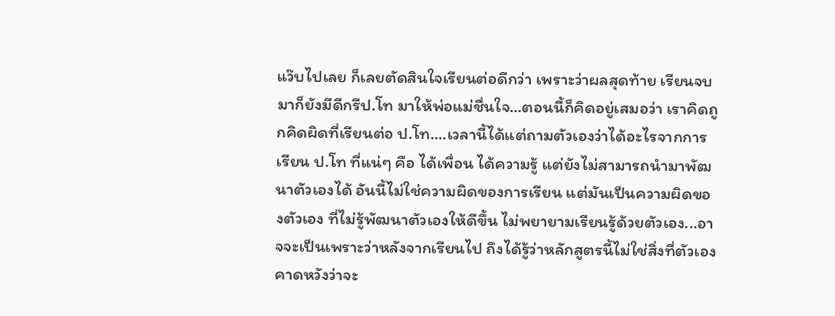แว๊บไปเลย ก็เลยตัดสินใจเรียนต่อดีกว่า เพราะว่าผลสุดท้าย เรียนจบมาก็ยังมีดีกรีป.โท มาให้พ่อแม่ชื่นใจ...ตอนนี้ก็คิดอยู่เสมอว่า เราคิดถูกคิดผิดที่เรียนต่อ ป.โท....เวลานี้ได้แต่ถามตัวเองว่าได้อะไรจากการเรียน ป.โท ที่แน่ๆ คือ ได้เพื่อน ได้ความรู้ แต่ยังไม่สามารถนำมาพัฒนาตัวเองได้ อันนี้ไม่ใช่ความผิดของการเรียน แต่มันเป็นความผิดของตัวเอง ที่ไม่รู้พัฒนาตัวเองให้ดีขึ้น ไม่พยายามเรียนรู้ด้วยตัวเอง...อาจจะเป็นเพราะว่าหลังจากเรียนไป ถึงได้รู้ว่าหลักสูตรนี้ไม่ใช่สิ่งที่ตัวเองคาดหวังว่าจะ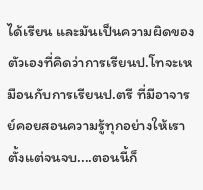ได้เรียน และมันเป็นความผิดของตัวเองที่คิดว่าการเรียนป.โทจะเหมือนกับการเรียนป.ตรี ที่มีอาจารย์คอยสอนความรู้ทุกอย่างให้เราตั้งแต่จนจบ....ตอนนี้ก็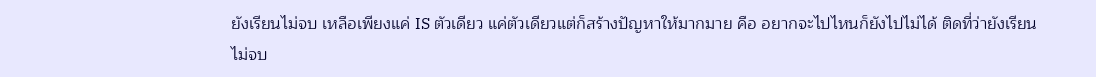ยังเรียนไม่จบ เหลือเพียงแค่ IS ตัวเดียว แค่ตัวเดียวแต่ก็สร้างปัญหาให้มากมาย คือ อยากจะไปไหนก็ยังไปไม่ได้ ติดที่ว่ายังเรียนไม่จบ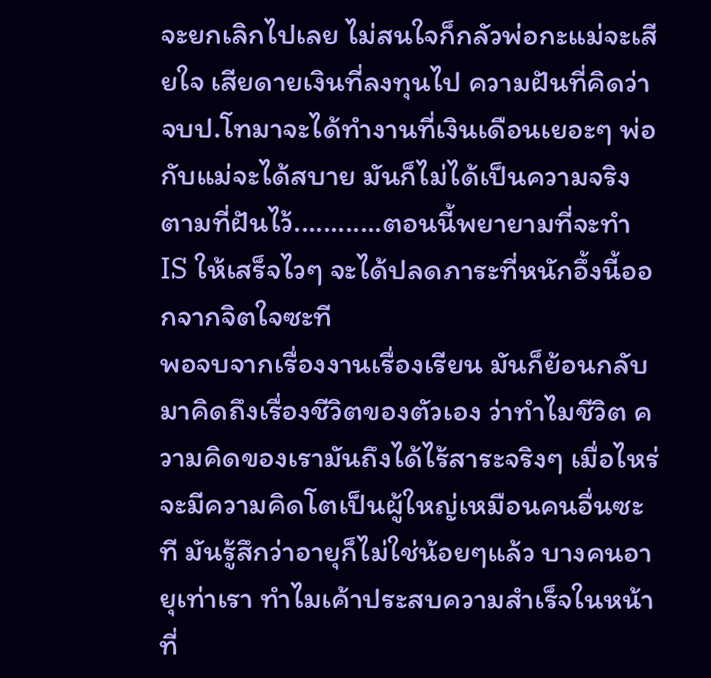จะยกเลิกไปเลย ไม่สนใจก็กลัวพ่อกะแม่จะเสียใจ เสียดายเงินที่ลงทุนไป ความฝันที่คิดว่าจบป.โทมาจะได้ทำงานที่เงินเดือนเยอะๆ พ่อกับแม่จะได้สบาย มันก็ไม่ได้เป็นความจริงตามที่ฝันไว้............ตอนนี้พยายามที่จะทำ IS ให้เสร็จไวๆ จะได้ปลดภาระที่หนักอึ้งนี้ออกจากจิตใจซะที
พอจบจากเรื่องงานเรื่องเรียน มันก็ย้อนกลับมาคิดถึงเรื่องชีวิตของตัวเอง ว่าทำไมชีวิต ความคิดของเรามันถึงได้ไร้สาระจริงๆ เมื่อไหร่จะมีความคิดโตเป็นผู้ใหญ่เหมือนคนอื่นซะที มันรู้สึกว่าอายุก็ไม่ใช่น้อยๆแล้ว บางคนอายุเท่าเรา ทำไมเค้าประสบความสำเร็จในหน้าที่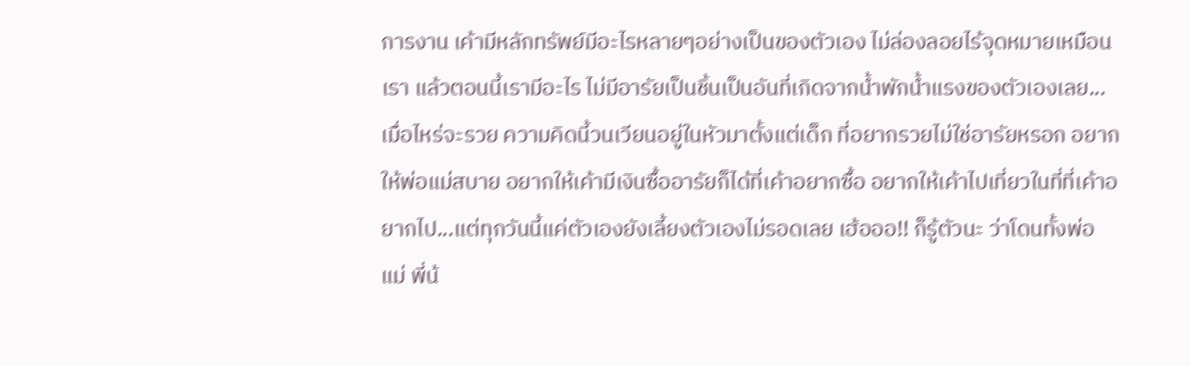การงาน เค้ามีหลักทรัพย์มีอะไรหลายๆอย่างเป็นของตัวเอง ไม่ล่องลอยไร้จุดหมายเหมือนเรา แล้วตอนนี้เรามีอะไร ไม่มีอารัยเป็นชิ้นเป็นอันที่เกิดจากน้ำพักน้ำแรงของตัวเองเลย...เมื่อไหร่จะรวย ความคิดนี้วนเวียนอยู่ในหัวมาตั้งแต่เด็ก ที่อยากรวยไม่ใช่อารัยหรอก อยากให้พ่อแม่สบาย อยากให้เค้ามีเงินซื้ออารัยก็ได้ที่เค้าอยากซื้อ อยากให้เค้าไปเที่ยวในที่ที่เค้าอยากไป...แต่ทุกวันนี้แค่ตัวเองยังเลี้ยงตัวเองไม่รอดเลย เฮ้อออ!! ก็รู้ตัวนะ ว่าโดนทั้งพ่อ แม่ พี่น้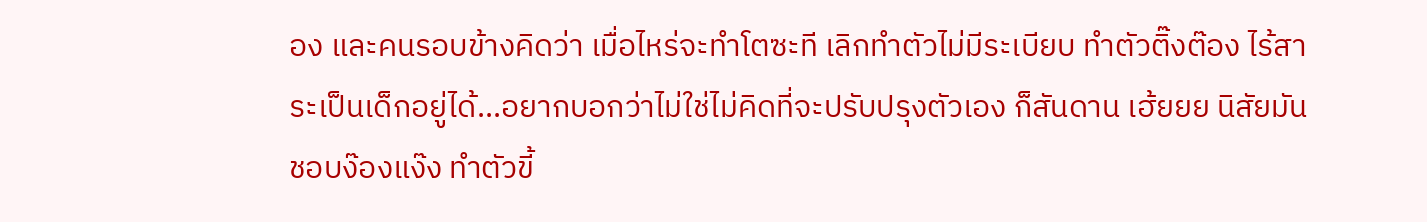อง และคนรอบข้างคิดว่า เมื่อไหร่จะทำโตซะที เลิกทำตัวไม่มีระเบียบ ทำตัวติ๊งต๊อง ไร้สาระเป็นเด็กอยู่ได้...อยากบอกว่าไม่ใช่ไม่คิดที่จะปรับปรุงตัวเอง ก็สันดาน เฮ้ยยย นิสัยมันชอบง๊องแง๊ง ทำตัวขี้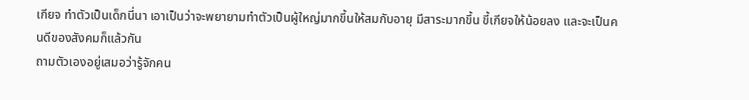เกียจ ทำตัวเป็นเด็กนี่นา เอาเป็นว่าจะพยายามทำตัวเป็นผู้ใหญ่มากขึ้นให้สมกับอายุ มีสาระมากขึ้น ขี้เกียจให้น้อยลง และจะเป็นคนดีของสังคมก็แล้วกัน
ถามตัวเองอยู่เสมอว่ารู้จักคน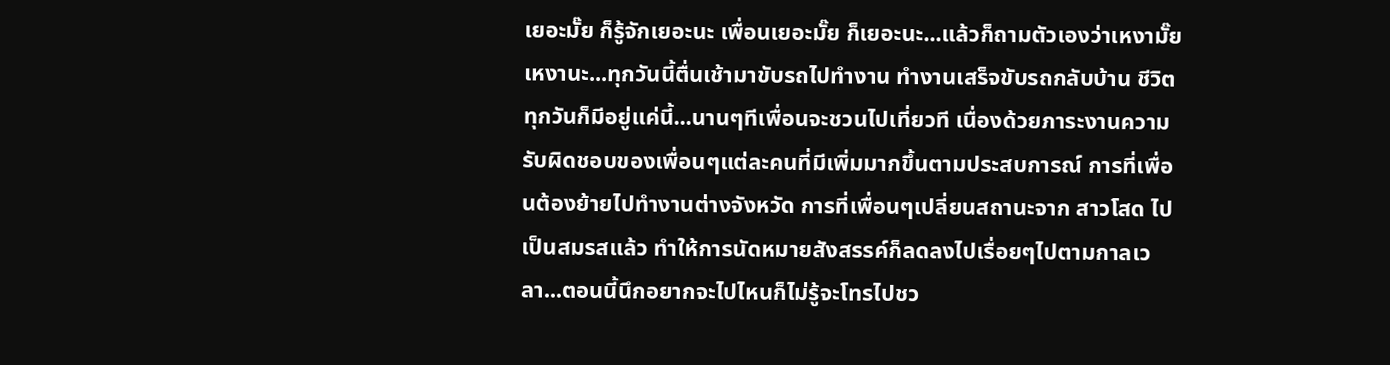เยอะมั๊ย ก็รู้จักเยอะนะ เพื่อนเยอะมั๊ย ก็เยอะนะ...แล้วก็ถามตัวเองว่าเหงามั๊ย เหงานะ...ทุกวันนี้ตื่นเช้ามาขับรถไปทำงาน ทำงานเสร็จขับรถกลับบ้าน ชีวิตทุกวันก็มีอยู่แค่นี้...นานๆทีเพื่อนจะชวนไปเที่ยวที เนื่องด้วยภาระงานความรับผิดชอบของเพื่อนๆแต่ละคนที่มีเพิ่มมากขึ้นตามประสบการณ์ การที่เพื่อนต้องย้ายไปทำงานต่างจังหวัด การที่เพื่อนๆเปลี่ยนสถานะจาก สาวโสด ไปเป็นสมรสแล้ว ทำให้การนัดหมายสังสรรค์ก็ลดลงไปเรื่อยๆไปตามกาลเวลา...ตอนนี้นึกอยากจะไปไหนก็ไม่รู้จะโทรไปชว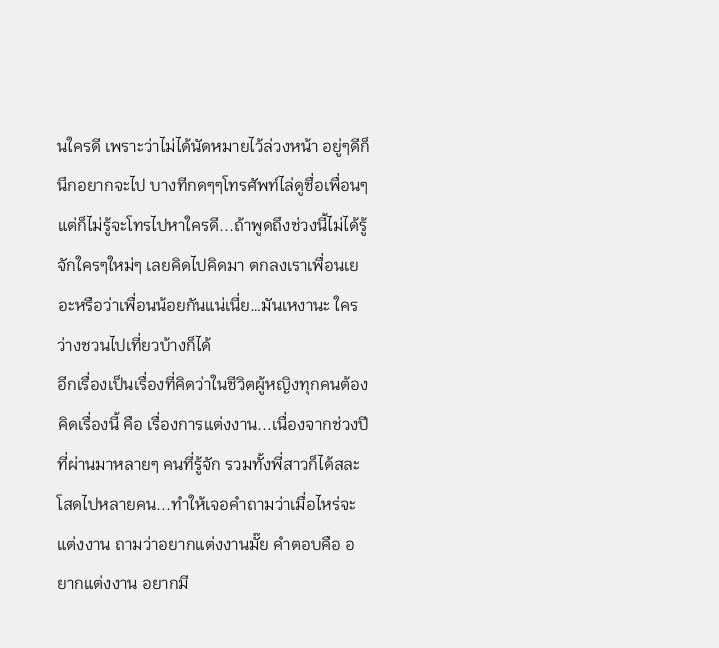นใครดี เพราะว่าไม่ได้นัดหมายไว้ล่วงหน้า อยู่ๆดีก็นึกอยากจะไป บางทีกดๆๆโทรศัพท์ไล่ดูชื่อเพื่อนๆ แต่ก็ไม่รู้จะโทรไปหาใครดี...ถ้าพูดถึงช่วงนี้ไม่ได้รู้จักใครๆใหม่ๆ เลยคิดไปคิดมา ตกลงเราเพื่อนเยอะหรือว่าเพื่อนน้อยกันแน่เนี่ย…มันเหงานะ ใครว่างชวนไปเที่ยวบ้างก็ได้
อีกเรื่องเป็นเรื่องที่คิดว่าในชีวิตผู้หญิงทุกคนต้องคิดเรื่องนี้ คือ เรื่องการแต่งงาน...เนื่องจากช่วงปีที่ผ่านมาหลายๆ คนที่รู้จัก รวมทั้งพี่สาวก็ได้สละโสดไปหลายคน...ทำให้เจอคำถามว่าเมื่อไหร่จะแต่งงาน ถามว่าอยากแต่งงานมั๊ย คำตอบคือ อยากแต่งงาน อยากมี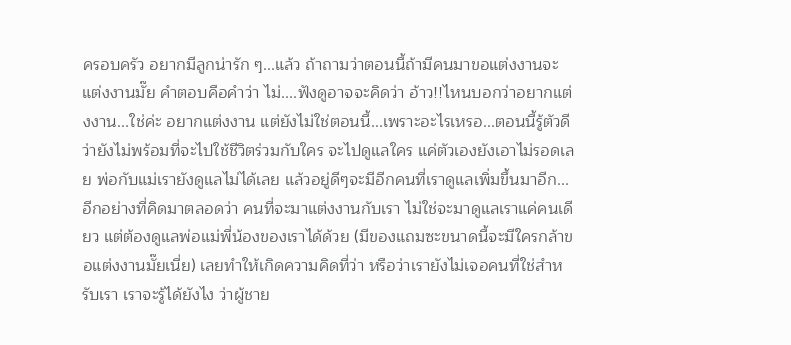ครอบครัว อยากมีลูกน่ารัก ๆ...แล้ว ถ้าถามว่าตอนนี้ถ้ามีคนมาขอแต่งงานจะแต่งงานมั๊ย คำตอบคือคำว่า ไม่....ฟังดูอาจจะคิดว่า อ้าว!!ไหนบอกว่าอยากแต่งงาน...ใช่ค่ะ อยากแต่งงาน แต่ยังไม่ใช่ตอนนี้...เพราะอะไรเหรอ...ตอนนี้รู้ตัวดีว่ายังไม่พร้อมที่จะไปใช้ชีวิตร่วมกับใคร จะไปดูแลใคร แค่ตัวเองยังเอาไม่รอดเลย พ่อกับแม่เรายังดูแลไม่ได้เลย แล้วอยู่ดีๆจะมีอีกคนที่เราดูแลเพิ่มขึ้นมาอีก...อีกอย่างที่คิดมาตลอดว่า คนที่จะมาแต่งงานกับเรา ไม่ใช่จะมาดูแลเราแค่คนเดียว แต่ต้องดูแลพ่อแม่พี่น้องของเราได้ด้วย (มีของแถมซะขนาดนี้จะมีใครกล้าขอแต่งงานมั๊ยเนี่ย) เลยทำให้เกิดความคิดที่ว่า หรือว่าเรายังไม่เจอคนที่ใช่สำหรับเรา เราจะรู้ได้ยังไง ว่าผู้ชาย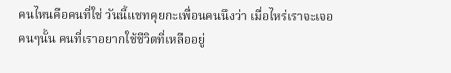คนไหนคือคนที่ใช่ วันนี้แชทคุยกะเพื่อนคนนึงว่า เมื่อไหร่เราจะเจอคนๆนั้น คนที่เราอยากใช้ชีวิตที่เหลืออยู่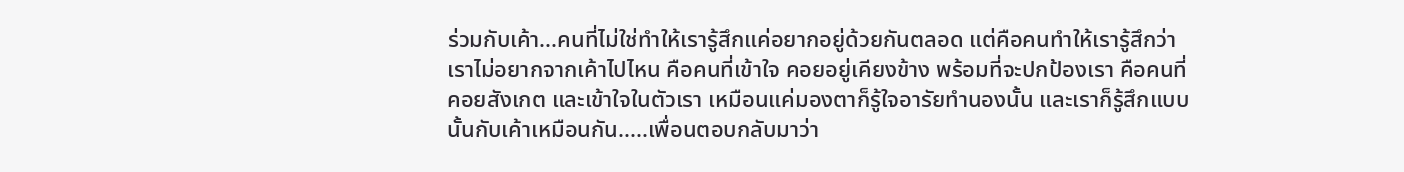ร่วมกับเค้า...คนที่ไม่ใช่ทำให้เรารู้สึกแค่อยากอยู่ด้วยกันตลอด แต่คือคนทำให้เรารู้สึกว่าเราไม่อยากจากเค้าไปไหน คือคนที่เข้าใจ คอยอยู่เคียงข้าง พร้อมที่จะปกป้องเรา คือคนที่คอยสังเกต และเข้าใจในตัวเรา เหมือนแค่มองตาก็รู้ใจอารัยทำนองนั้น และเราก็รู้สึกแบบนั้นกับเค้าเหมือนกัน.....เพื่อนตอบกลับมาว่า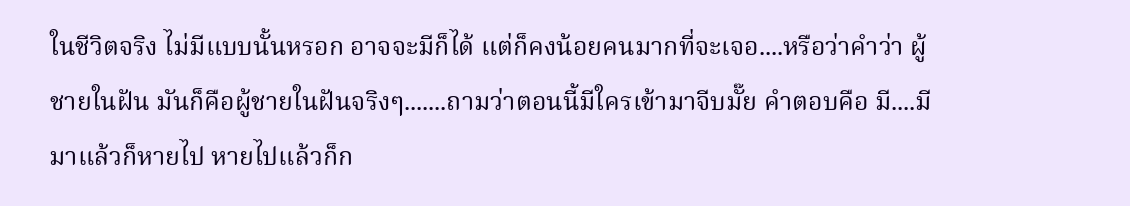ในชีวิตจริง ไม่มีแบบนั้นหรอก อาจจะมีก็ได้ แต่ก็คงน้อยคนมากที่จะเจอ....หรือว่าคำว่า ผู้ชายในฝัน มันก็คือผู้ชายในฝันจริงๆ.......ถามว่าตอนนี้มีใครเข้ามาจีบมั๊ย คำตอบคือ มี....มีมาแล้วก็หายไป หายไปแล้วก็ก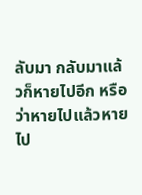ลับมา กลับมาแล้วก็หายไปอีก หรือว่าหายไปแล้วหายไป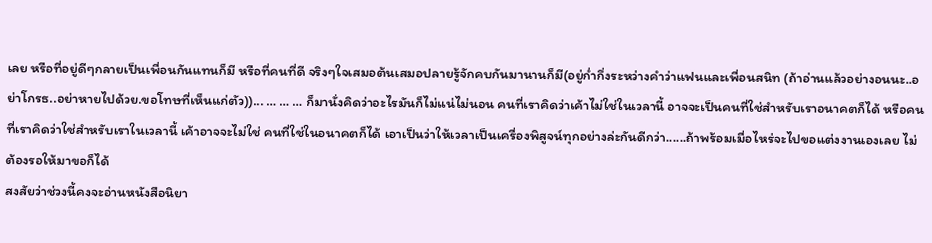เลย หรือที่อยู่ดีๆกลายเป็นเพื่อนกันแทนก็มี หรือที่คนที่ดี จริงๆใจเสมอต้นเสมอปลายรู้จักคบกันมานานก็มี(อยู่ก่ำกึ่งระหว่างคำว่าแฟนและเพื่อนสนิท (ถ้าอ่านแล้วอย่างอนนะ..อย่าโกรธ..อย่าหายไปด้วย.ขอโทษที่เห็นแก่ตัว))... … … … ก็มานั่งคิดว่าอะไรมันก็ไม่แน่ไม่นอน คนที่เราคิดว่าเค้าไม่ใช่ในเวลานี้ อาจจะเป็นคนที่ใช่สำหรับเราอนาคตก็ได้ หรือคนที่เราคิดว่าใช่สำหรับเราในเวลานี้ เค้าอาจจะไม่ใช่ คนที่ใช่ในอนาคตก็ได้ เอาเป็นว่าให้เวลาเป็นเครื่องพิสูจน์ทุกอย่างล่ะกันดีกว่า......ถ้าพร้อมเมื่อไหร่จะไปขอแต่งงานเองเลย ไม่ต้องรอให้มาขอก็ได้
สงสัยว่าช่วงนี้คงจะอ่านหนังสือนิยา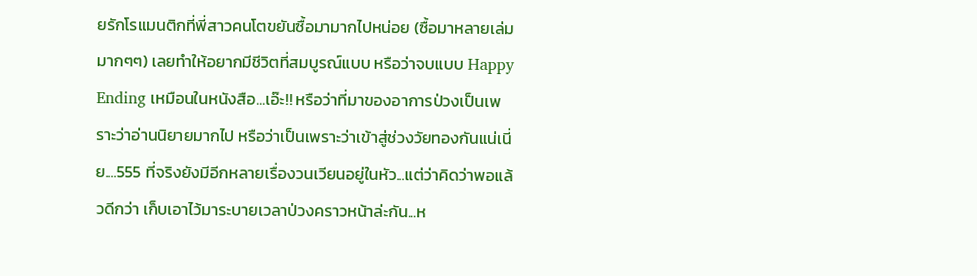ยรักโรแมนติกที่พี่สาวคนโตขยันซื้อมามากไปหน่อย (ซื้อมาหลายเล่มมากๆๆ) เลยทำให้อยากมีชีวิตที่สมบูรณ์แบบ หรือว่าจบแบบ Happy Ending เหมือนในหนังสือ...เอ๊ะ!! หรือว่าที่มาของอาการป่วงเป็นเพราะว่าอ่านนิยายมากไป หรือว่าเป็นเพราะว่าเข้าสู่ช่วงวัยทองกันแน่เนี่ย....555 ที่จริงยังมีอีกหลายเรื่องวนเวียนอยู่ในหัว...แต่ว่าคิดว่าพอแล้วดีกว่า เก็บเอาไว้มาระบายเวลาป่วงคราวหน้าล่ะกัน...ห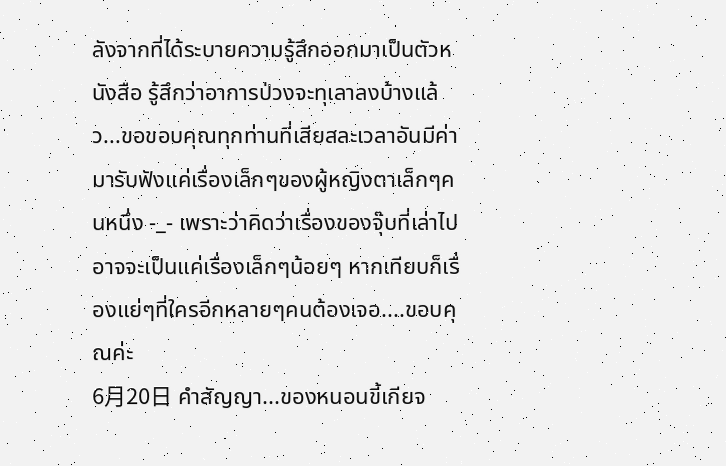ลังจากที่ได้ระบายความรู้สึกออกมาเป็นตัวหนังสือ รู้สึกว่าอาการป่วงจะทุเลาลงบ้างแล้ว...ขอขอบคุณทุกท่านที่เสียสละเวลาอันมีค่า มารับฟังแค่เรื่องเล็กๆของผู้หญิงตาเล็กๆคนหนึ่ง -_- เพราะว่าคิดว่าเรื่องของจุ๊บที่เล่าไป อาจจะเป็นแค่เรื่องเล็กๆน้อยๆ หากเทียบก็เรื่องแย่ๆที่ใครอีกหลายๆคนต้องเจอ....ขอบคุณค่ะ
6月20日 คำสัญญา...ของหนอนขี้เกียจ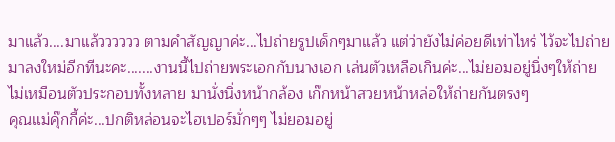มาแล้ว....มาแล้วววววว ตามคำสัญญาค่ะ...ไปถ่ายรูปเด็กๆมาแล้ว แต่ว่ายังไม่ค่อยดีเท่าไหร่ ไว้จะไปถ่ายมาลงใหม่อีกทีนะคะ.......งานนี้ไปถ่ายพระเอกกับนางเอก เล่นตัวเหลือเกินค่ะ...ไม่ยอมอยู่นิ่งๆให้ถ่าย ไม่เหมือนตัวประกอบทั้งหลาย มานั่งนิ่งหน้ากล้อง เก๊กหน้าสวยหน้าหล่อให้ถ่ายกันตรงๆ
คุณแม่คุ๊กกี้ค่ะ...ปกติหล่อนจะไฮเปอร์มั่กๆๆ ไม่ยอมอยู่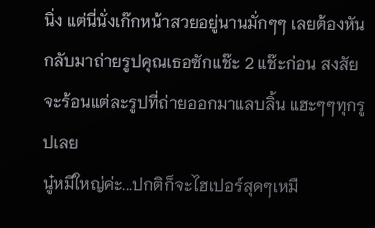นิ่ง แต่นี่นั่งเก๊กหน้าสวยอยู่นานมั่กๆๆ เลยต้องหันกลับมาถ่ายรูปคุณเธอซักแช๊ะ 2 แช๊ะก่อน สงสัยจะร้อนแต่ละรูปที่ถ่ายออกมาแลบลิ้น แฮะๆๆทุกรูปเลย
นู๋หมีใหญ่ค่ะ...ปกติก็จะไฮเปอร์สุดๆเหมื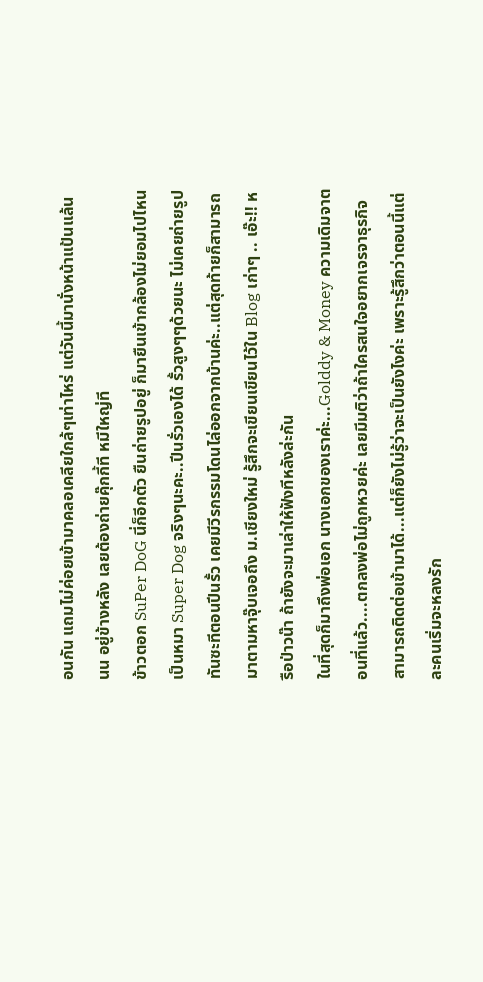อนกัน แถมไม่ค่อยเข้ามาคลอเคลียใกล้ๆเท่าไหร่ แต่วันนี้มานั่งหน้าแป้นแล้นนน อยู่ข้างหลัง เลยต้องถ่ายคุ๊กกี้ที หมีใหญ่ที
ข้าวตอก SuPer DoG นี่ก็อีกตัว ยืนถ่ายรูปอยู่ ก็มายืนเข้ากล้องไม่ยอมไปไหน เป็นหมา Super Dog จริงๆนะคะ..ปีนรั่วเองได้ รั้วสูงๆๆด้วยนะ ไม่เคยถ่ายรูปทันซะทีตอนปีนรั้ว เคยมีวีรกรรมโดนไล่ออกจากบ้านค่ะ..แต่สุดท้ายก็สามารถมาตามหาจุ๊บเจอถึง ม.เชียงใหม่ รู้สึกจะเขียนเขียนไว้ใน Blog เก่าๆ .. เอ๊ะ!! หรือป่าวน๊า ถ้ายังจะมาเล่าให้ฟังทีหลังล่ะกัน
ในที่สุดก็มาถึงพ่อเอก นางเอกของเราค่ะ...Golddy & Money ความเดิมจาตอนที่แล้ว....ตกลงพ่อไม่ถูกหวยค่ะ เลยมีมติว่าถ้าใครสนใจอยากเจรจาธุรกิจสามารถติดต่อเข้ามาได้...แต่ก็ยังไม่รู้ว่าจะเป็นยังไงค่ะ เพราะรู้สึกว่าตอนนี้แต่ละคนเริ่มจะหลงรัก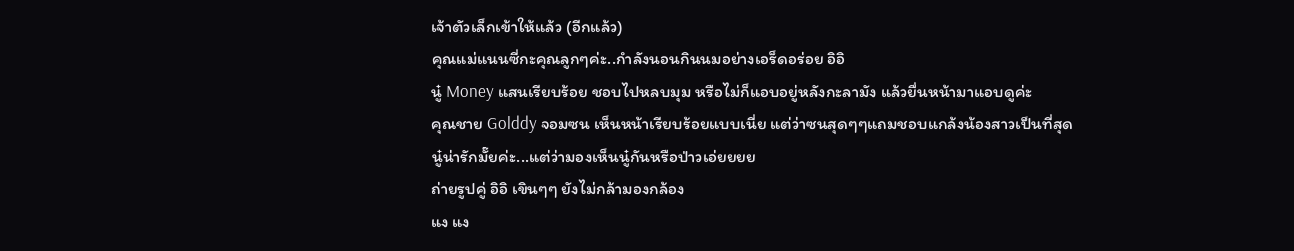เจ้าตัวเล็กเข้าให้แล้ว (อีกแล้ว)
คุณแม่แนนซี่กะคุณลูกๆค่ะ..กำลังนอนกินนมอย่างเอร็ดอร่อย อิอิ
นู๋ Money แสนเรียบร้อย ชอบไปหลบมุม หรือไม่ก็แอบอยู่หลังกะลามัง แล้วยื่นหน้ามาแอบดูค่ะ
คุณชาย Golddy จอมซน เห็นหน้าเรียบร้อยแบบเนี่ย แต่ว่าซนสุดๆๆแถมชอบแกล้งน้องสาวเป็นที่สุด
นู๋น่ารักมั๊ยค่ะ...แต่ว่ามองเห็นนู๋กันหรือป่าวเอ่ยยยย
ถ่ายรูปคู่ อิอิ เขินๆๆ ยังไม่กล้ามองกล้อง
แง แง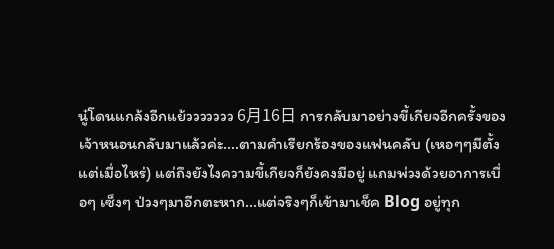นู๋โดนแกล้งอีกแย้ววววววว 6月16日 การกลับมาอย่างขี้เกียจอีกครั้งของเจ้าหนอนกลับมาแล้วค่ะ....ตามคำเรียกร้องของแฟนคลับ (เหอๆๆมีตั้งแต่เมื่อไหร่) แต่ถึงยังไงความขี้เกียจก็ยังคงมีอยู่ แถมพ่วงด้วยอาการเบื่อๆ เซ็งๆ ป่วงๆมาอีกตะหาก...แต่จริงๆก็เข้ามาเช็ค Blog อยู่ทุก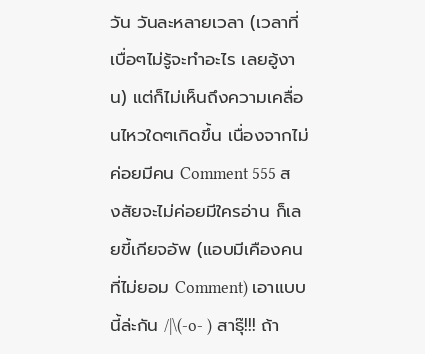วัน วันละหลายเวลา (เวลาที่เบื่อๆไม่รู้จะทำอะไร เลยอู้งาน) แต่ก็ไม่เห็นถึงความเคลื่อนไหวใดๆเกิดขึ้น เนื่องจากไม่ค่อยมีคน Comment 555 สงสัยจะไม่ค่อยมีใครอ่าน ก็เลยขี้เกียจอัพ (แอบมีเคืองคนที่ไม่ยอม Comment) เอาแบบนี้ล่ะกัน /|\(-o- ) สาธุ๊!!! ถ้า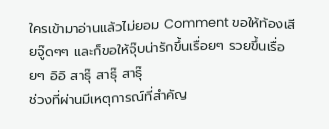ใครเข้ามาอ่านแล้วไม่ยอม Comment ขอให้ท้องเสียจู๊ดๆๆ และก็ขอให้จุ๊บน่ารักขึ้นเรื่อยๆ รวยขึ้นเรื่อยๆ อิอิ สาธุ๊ สาธุ๊ สาธุ๊
ช่วงที่ผ่านมีเหตุการณ์ที่สำคัญ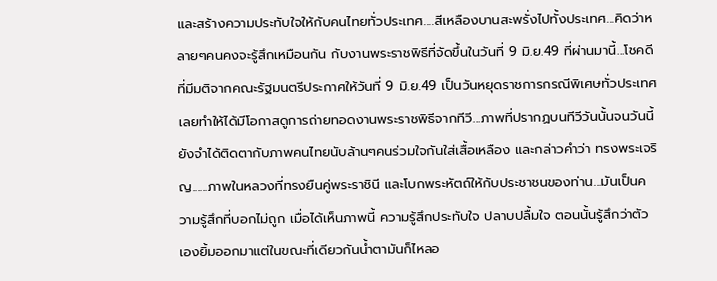และสร้างความประทับใจให้กับคนไทยทั่วประเทศ....สีเหลืองบานสะพรั่งไปทั้งประเทศ...คิดว่าหลายๆคนคงจะรู้สึกเหมือนกัน กับงานพระราชพิธีที่จัดขึ้นในวันที่ 9 มิ.ย.49 ที่ผ่านมานี้...โชคดีที่มีมติจากคณะรัฐมนตรีประกาศให้วันที่ 9 มิ.ย.49 เป็นวันหยุดราชการกรณีพิเศษทั่วประเทศ เลยทำให้ได้มีโอกาสดูการถ่ายทอดงานพระราชพิธีจากทีวี...ภาพที่ปรากฏบนทีวีวันนั้นจนวันนี้ยังจำได้ติดตากับภาพคนไทยนับล้านๆคนร่วมใจกันใส่เสื้อเหลือง และกล่าวคำว่า ทรงพระเจริญ......ภาพในหลวงที่ทรงยืนคู่พระราชินี และโบกพระหัตถ์ให้กับประชาชนของท่าน...มันเป็นความรู้สึกที่บอกไม่ถูก เมื่อได้เห็นภาพนี้ ความรู้สึกประทับใจ ปลาบปลื้มใจ ตอนนั้นรู้สึกว่าตัวเองยิ้มออกมาแต่ในขณะที่เดียวกันน้ำตามันก็ไหลอ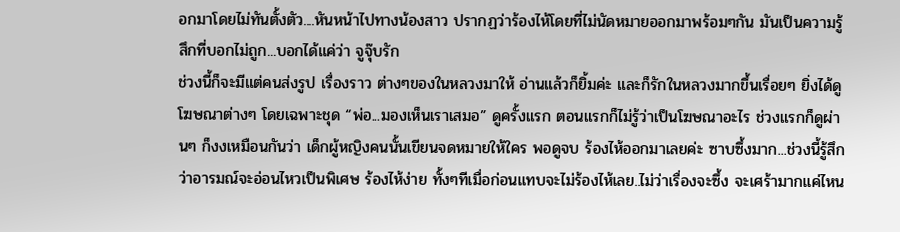อกมาโดยไม่ทันตั้งตัว....หันหน้าไปทางน้องสาว ปรากฏว่าร้องไห้โดยที่ไม่นัดหมายออกมาพร้อมๆกัน มันเป็นความรู้สึกที่บอกไม่ถูก...บอกได้แค่ว่า จูจุ๊บรัก
ช่วงนี้ก็จะมีแต่คนส่งรูป เรื่องราว ต่างๆของในหลวงมาให้ อ่านแล้วก็ยิ้มค่ะ และก็รักในหลวงมากขึ้นเรื่อยๆ ยิ่งได้ดูโฆษณาต่างๆ โดยเฉพาะชุด “พ่อ...มองเห็นเราเสมอ” ดูครั้งแรก ตอนแรกก็ไม่รู้ว่าเป็นโฆษณาอะไร ช่วงแรกก็ดูผ่านๆ ก็งงเหมือนกันว่า เด็กผู้หญิงคนนั้นเขียนจดหมายให้ใคร พอดูจบ ร้องไห้ออกมาเลยค่ะ ซาบซึ้งมาก...ช่วงนี้รู้สึกว่าอารมณ์จะอ่อนไหวเป็นพิเศษ ร้องไห้ง่าย ทั้งๆทีเมื่อก่อนแทบจะไม่ร้องไห้เลย..ไม่ว่าเรื่องจะซึ้ง จะเศร้ามากแค่ไหน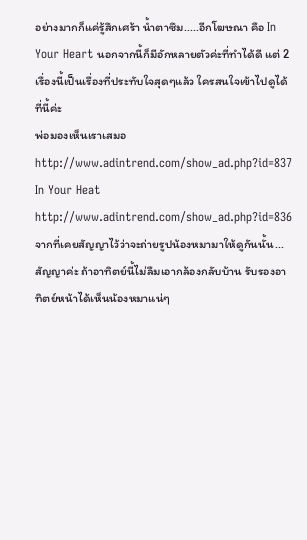อย่างมากก็แค่รู้สึกเศร้า น้ำตาซึม.....อีกโฆษณา คือ In Your Heart นอกจากนี้ก็มีอักหลายตัวค่ะที่ทำได้ดี แต่ 2 เรื่องนี้เป็นเรื่องที่ประทับใจสุดๆแล้ว ใครสนใจเข้าไปดูได้ที่นี้ค่ะ
พ่อมองเห็นเราเสมอ http://www.adintrend.com/show_ad.php?id=837
In Your Heat http://www.adintrend.com/show_ad.php?id=836
จากที่เคยสัญญาไว้ว่าจะถ่ายรูปน้องหมามาให้ดูกันนั้น...สัญญาค่ะ ถ้าอาทิตย์นี้ไม่ลืมเอากล้องกลับบ้าน รับรองอาทิตย์หน้าได้เห็นน้องหมาแน่ๆ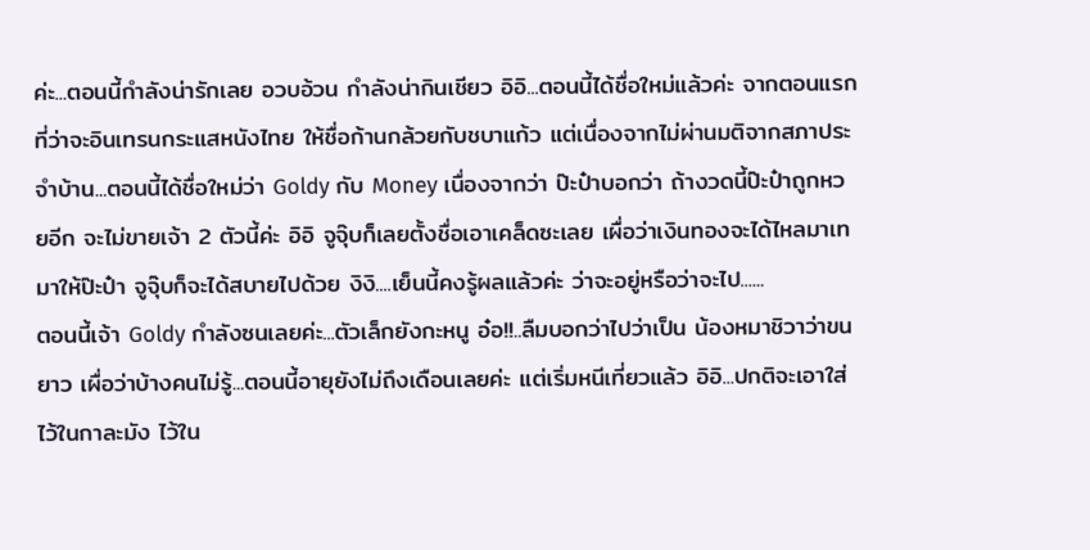ค่ะ...ตอนนี้กำลังน่ารักเลย อวบอ้วน กำลังน่ากินเชียว อิอิ...ตอนนี้ได้ชื่อใหม่แล้วค่ะ จากตอนแรกที่ว่าจะอินเทรนกระแสหนังไทย ให้ชื่อก้านกล้วยกับชบาแก้ว แต่เนื่องจากไม่ผ่านมติจากสภาประจำบ้าน...ตอนนี้ได้ชื่อใหม่ว่า Goldy กับ Money เนื่องจากว่า ป๊ะป๋าบอกว่า ถ้างวดนี้ป๊ะป๋าถูกหวยอีก จะไม่ขายเจ้า 2 ตัวนี้ค่ะ อิอิ จูจุ๊บก็เลยตั้งชื่อเอาเคล็ดซะเลย เผื่อว่าเงินทองจะได้ไหลมาเทมาให้ป๊ะป๋า จูจุ๊บก็จะได้สบายไปด้วย งิงิ....เย็นนี้คงรู้ผลแล้วค่ะ ว่าจะอยู่หรือว่าจะไป......
ตอนนี้เจ้า Goldy กำลังซนเลยค่ะ...ตัวเล็กยังกะหนู อ๋อ!!..ลืมบอกว่าไปว่าเป็น น้องหมาชิวาว่าขนยาว เผื่อว่าบ้างคนไม่รู้...ตอนนี้อายุยังไม่ถึงเดือนเลยค่ะ แต่เริ่มหนีเที่ยวแล้ว อิอิ...ปกติจะเอาใส่ไว้ในกาละมัง ไว้ใน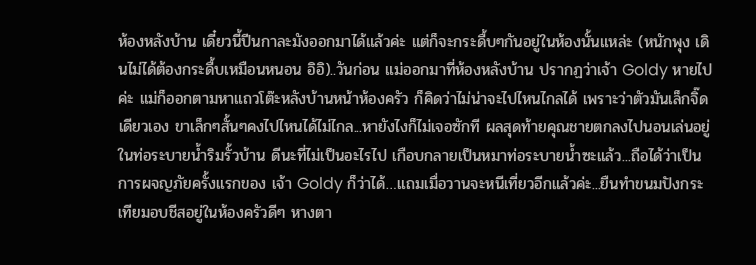ห้องหลังบ้าน เดี๋ยวนี้ปีนกาละมังออกมาได้แล้วค่ะ แต่ก็จะกระดื้บๆกันอยู่ในห้องนั้นแหล่ะ (หนักพุง เดินไม่ได้ต้องกระดื้บเหมือนหนอน อิอิ)..วันก่อน แม่ออกมาที่ห้องหลังบ้าน ปรากฏว่าเจ้า Goldy หายไปค่ะ แม่ก็ออกตามหาแถวโต๊ะหลังบ้านหน้าห้องครัว ก็คิดว่าไม่น่าจะไปไหนไกลได้ เพราะว่าตัวมันเล็กจิ๊ดเดียวเอง ขาเล็กๆสั้นๆคงไปไหนได้ไม่ไกล...หายังไงก็ไม่เจอซักที ผลสุดท้ายคุณชายตกลงไปนอนเล่นอยู่ในท่อระบายน้ำริมรั้วบ้าน ดีนะที่ไม่เป็นอะไรไป เกือบกลายเป็นหมาท่อระบายน้ำซะแล้ว...ถือได้ว่าเป็นการผจญภัยครั้งแรกของ เจ้า Goldy ก็ว่าได้…แถมเมื่อวานจะหนีเที่ยวอีกแล้วค่ะ...ยืนทำขนมปังกระเทียมอบชีสอยู่ในห้องครัวดีๆ หางตา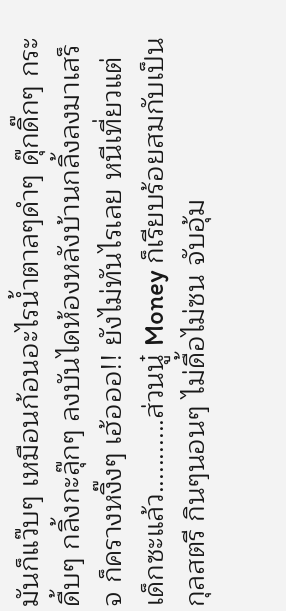มันก็แว๊บๆ เหมือนก้อนอะไรน้ำตาลๆดำๆ ดุ๊กดิ๊กๆ กระดื้บๆ กลิ้งกะลุ๊กๆ ลงบันไดห้องหลังบ้านกลิ้งลงมาเสร็จ ก็ครางหงิ๊งๆ เฮ้อออ!! ยังไม่ทันไรเลย หนีเที่ยวแต่เด็กซะแล้ว...........ส่วนนู๋ Money ก็เรียบร้อยสมกับเป็นกุลสตรี กินๆนอนๆ ไม่ดื้อไม่ซน จับอุ้ม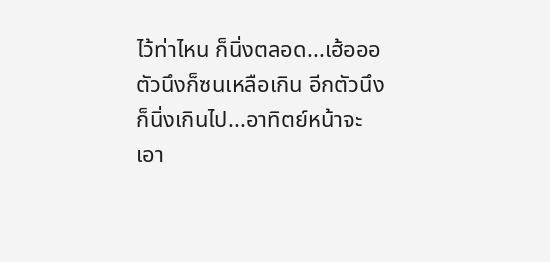ไว้ท่าไหน ก็นิ่งตลอด...เฮ้อออ ตัวนึงก็ซนเหลือเกิน อีกตัวนึงก็นิ่งเกินไป...อาทิตย์หน้าจะเอา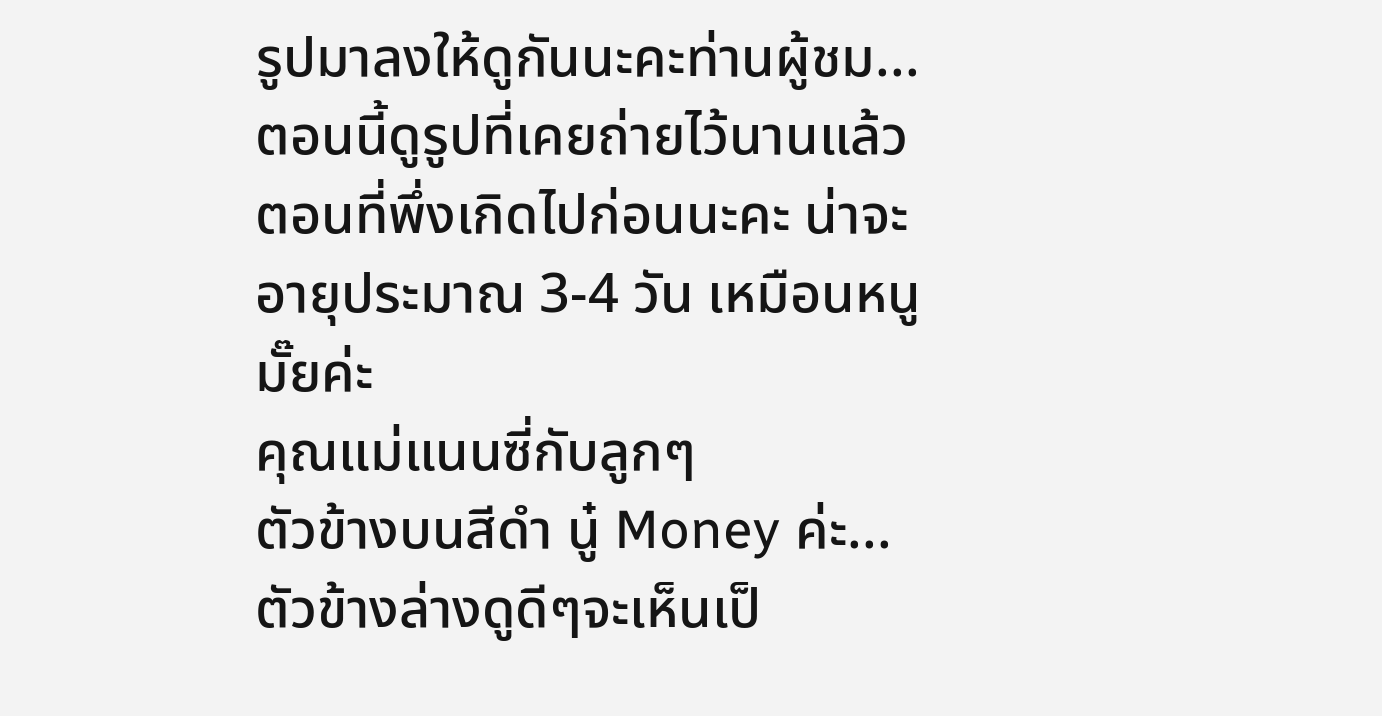รูปมาลงให้ดูกันนะคะท่านผู้ชม...ตอนนี้ดูรูปที่เคยถ่ายไว้นานแล้ว ตอนที่พึ่งเกิดไปก่อนนะคะ น่าจะอายุประมาณ 3-4 วัน เหมือนหนูมั๊ยค่ะ
คุณแม่แนนซี่กับลูกๆ
ตัวข้างบนสีดำ นู๋ Money ค่ะ...ตัวข้างล่างดูดีๆจะเห็นเป็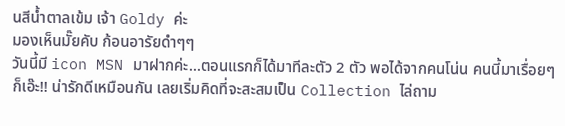นสีน้ำตาลเข้ม เจ้า Goldy ค่ะ
มองเห็นมั๊ยคับ ก้อนอารัยดำๆๆ
วันนี้มี icon MSN มาฝากค่ะ...ตอนแรกก็ได้มาทีละตัว 2 ตัว พอได้จากคนโน่น คนนี้มาเรื่อยๆ ก็เอ๊ะ!! น่ารักดีเหมือนกัน เลยเริ่มคิดที่จะสะสมเป็น Collection ไล่ถาม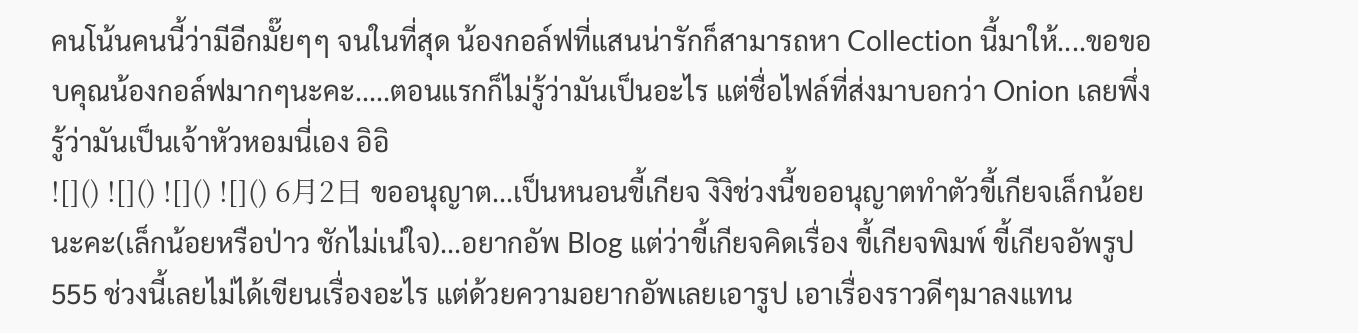คนโน้นคนนี้ว่ามีอีกมั๊ยๆๆ จนในที่สุด น้องกอล์ฟที่แสนน่ารักก็สามารถหา Collection นี้มาให้....ขอขอบคุณน้องกอล์ฟมากๆนะคะ.....ตอนแรกก็ไม่รู้ว่ามันเป็นอะไร แต่ชื่อไฟล์ที่ส่งมาบอกว่า Onion เลยพึ่งรู้ว่ามันเป็นเจ้าหัวหอมนี่เอง อิอิ
![]() ![]() ![]() ![]() 6月2日 ขออนุญาต...เป็นหนอนขี้เกียจ งิงิช่วงนี้ขออนุญาตทำตัวขี้เกียจเล็กน้อยนะคะ(เล็กน้อยหรือป่าว ชักไม่เน่ใจ)...อยากอัพ Blog แต่ว่าขี้เกียจคิดเรื่อง ขี้เกียจพิมพ์ ขี้เกียจอัพรูป 555 ช่วงนี้เลยไม่ได้เขียนเรื่องอะไร แต่ด้วยความอยากอัพเลยเอารูป เอาเรื่องราวดีๆมาลงแทน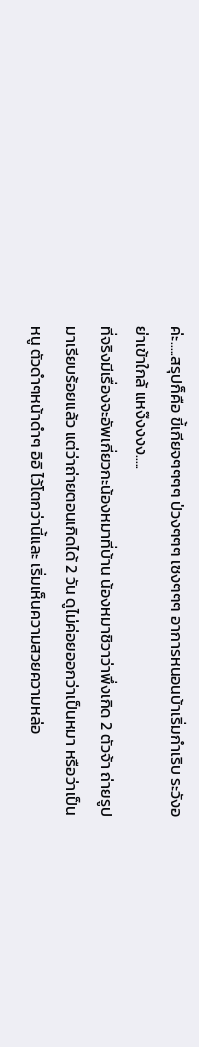ค่ะ.....สรุปก็คือ ขี้เกียจๆๆๆๆ ป่วงๆๆๆ เซงๆๆๆ อาการหนอนบ้าเริ่มกำเริบ ระวังอย่าเข้าใกล้ แหง๊งงงง.....
ที่จริงมีเรื่องจะอัพเกี่ยวกะน้องหมาที่บ้าน น้องหมาชิวาว่าพึ่งเกิด 2 ตัวจ้า ถ่ายรูปมาเรียบร้อยแล้ว แต่ว่าถ่ายตอนเกิดได้ 2 วัน ดูไม่ค่อยออกว่าเป็นหมา หรือว่าเป็นหนู ตัวดำๆหน้าดำๆ อิอิ ไว้โตกว่านี้และ เริ่มเห็นความสวยความหล่อ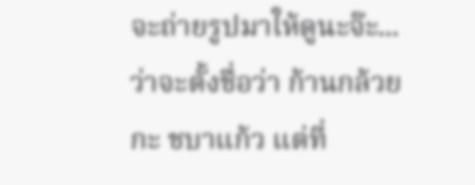จะถ่ายรูปมาให้ดูนะจ๊ะ...ว่าจะตั้งชื่อว่า ก้านกล้วย กะ ชบาแก้ว แต่ที่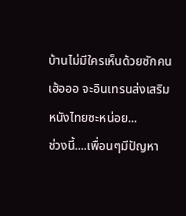บ้านไม่มีใครเห็นด้วยซักคน เฮ้อออ จะอินเทรนส่งเสริมหนังไทยซะหน่อย...
ช่วงนี้....เพื่อนๆมีปัญหา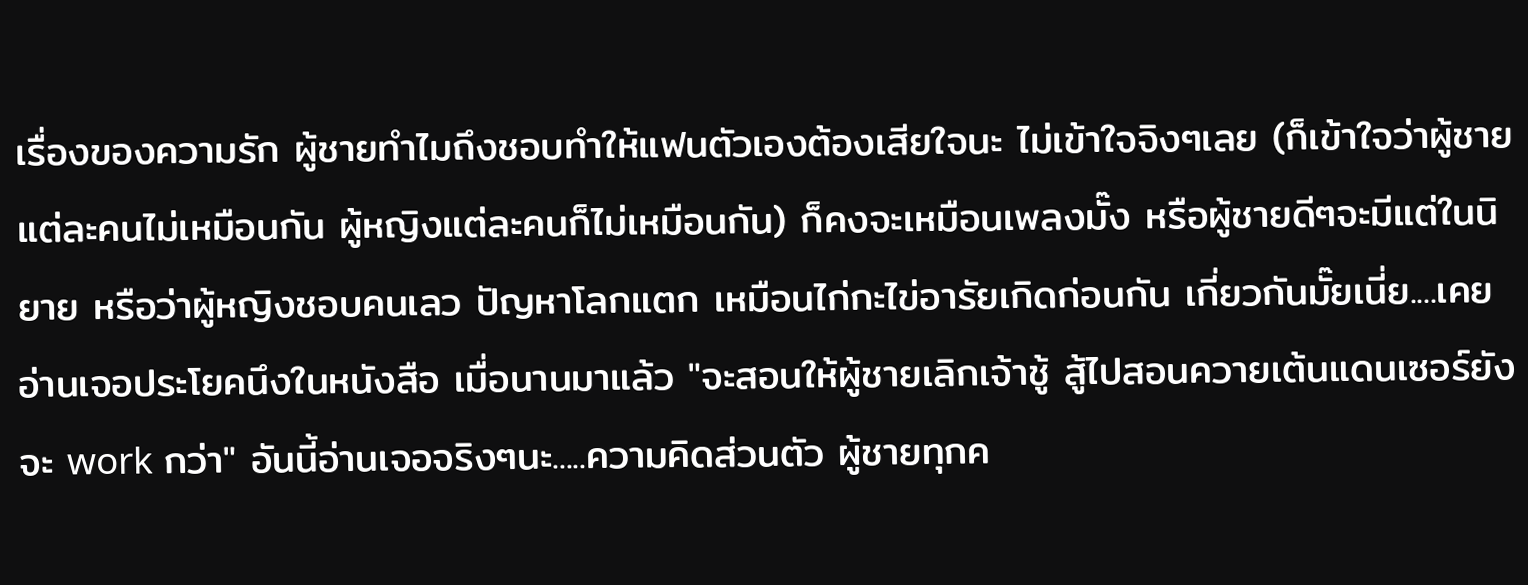เรื่องของความรัก ผู้ชายทำไมถึงชอบทำให้แฟนตัวเองต้องเสียใจนะ ไม่เข้าใจจิงๆเลย (ก็เข้าใจว่าผู้ชายแต่ละคนไม่เหมือนกัน ผู้หญิงแต่ละคนก็ไม่เหมือนกัน) ก็คงจะเหมือนเพลงมั๊ง หรือผู้ชายดีๆจะมีแต่ในนิยาย หรือว่าผู้หญิงชอบคนเลว ปัญหาโลกแตก เหมือนไก่กะไข่อารัยเกิดก่อนกัน เกี่ยวกันมั๊ยเนี่ย....เคยอ่านเจอประโยคนึงในหนังสือ เมื่อนานมาแล้ว "จะสอนให้ผู้ชายเลิกเจ้าชู้ สู้ไปสอนควายเต้นแดนเซอร์ยังจะ work กว่า" อันนี้อ่านเจอจริงๆนะ.....ความคิดส่วนตัว ผู้ชายทุกค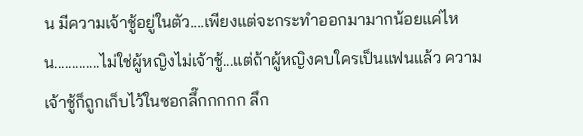น มีความเจ้าชู้อยู่ในตัว....เพียงแต่จะกระทำออกมามากน้อยแค่ไหน.............ไม่ใช่ผู้หญิงไม่เจ้าชู้...แต่ถ้าผู้หญิงคบใครเป็นแฟนแล้ว ความเจ้าชู้ก็ถูกเก็บไว้ในซอกลึ๊กกกกก ลึก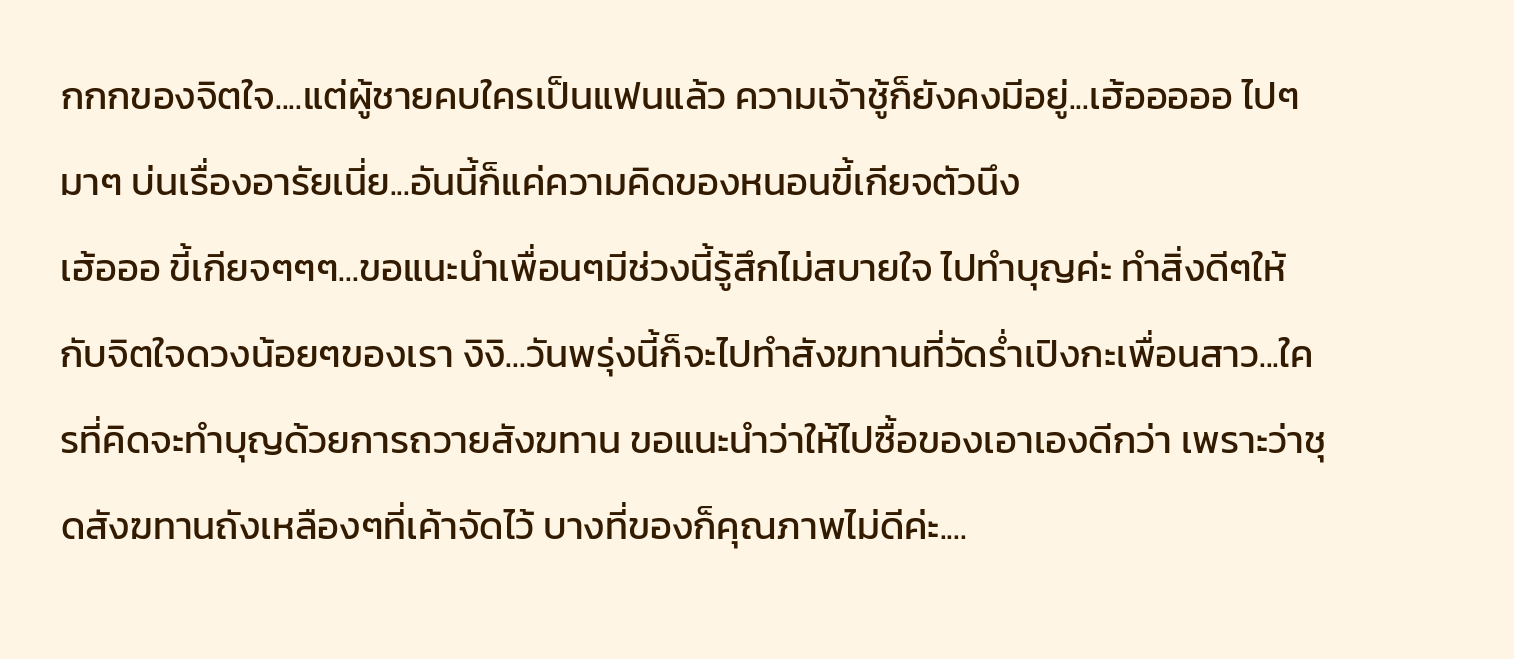กกกของจิตใจ....แต่ผู้ชายคบใครเป็นแฟนแล้ว ความเจ้าชู้ก็ยังคงมีอยู่...เฮ้อออออ ไปๆมาๆ บ่นเรื่องอารัยเนี่ย...อันนี้ก็แค่ความคิดของหนอนขี้เกียจตัวนึง
เฮ้อออ ขี้เกียจๆๆๆ...ขอแนะนำเพื่อนๆมีช่วงนี้รู้สึกไม่สบายใจ ไปทำบุญค่ะ ทำสิ่งดีๆให้กับจิตใจดวงน้อยๆของเรา งิงิ...วันพรุ่งนี้ก็จะไปทำสังฆทานที่วัดร่ำเปิงกะเพื่อนสาว...ใครที่คิดจะทำบุญด้วยการถวายสังฆทาน ขอแนะนำว่าให้ไปซื้อของเอาเองดีกว่า เพราะว่าชุดสังฆทานถังเหลืองๆที่เค้าจัดไว้ บางที่ของก็คุณภาพไม่ดีค่ะ....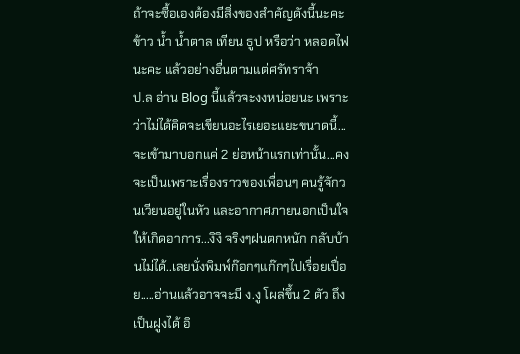ถ้าจะซื้อเองต้องมีสิ่งของสำคัญดังนี้นะคะ ข้าว น้ำ น้ำตาล เทียน ธูป หรือว่า หลอดไฟ นะคะ แล้วอย่างอื่นตามแต่ศรัทราจ้า
ป.ล อ่าน Blog นี้แล้วจะงงหน่อยนะ เพราะว่าไม่ได้คิดจะเขียนอะไรเยอะแยะขนาดนี้...จะเข้ามาบอกแค่ 2 ย่อหน้าแรกเท่านั้น...คงจะเป็นเพราะเรื่องราวของเพื่อนๆ คนรู้จักวนเวียนอยู่ในหัว และอากาศภายนอกเป็นใจให้เกิดอาการ...งิงิ จริงๆฝนตกหนัก กลับบ้านไม่ได้..เลยนั่งพิมพ์ก๊อกๆแก๊กๆไปเรื่อยเปื่อย.....อ่านแล้วอาจจะมี ง.งู โผล่ขึ้น 2 ตัว ถึงเป็นฝูงได้ อิ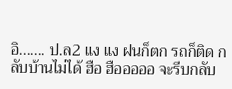อิ....... ป.ล2 แง แง ฝนก็ตก รถก็ติด กลับบ้านไม่ได้ ฮือ ฮือออออ จะรีบกลับ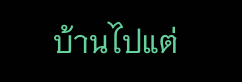บ้านไปแต่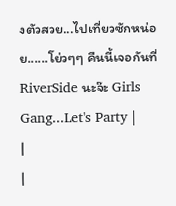งตัวสวย...ไปเที่ยวซักหน่อย......โย่วๆๆ คืนนี้เจอกันที่ RiverSide นะจ๊ะ Girls Gang...Let's Party |
|
|